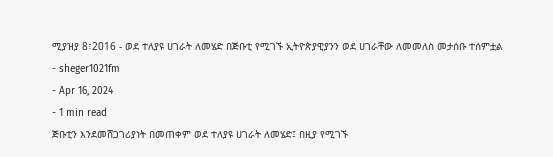ሚያዝያ 8፣2016 - ወደ ተለያዩ ሀገራት ለመሄድ በጅቡቲ የሚገኙ ኢትዮጵያዊያንን ወደ ሀገራቸው ለመመለስ መታሰቡ ተሰምቷል
- sheger1021fm
- Apr 16, 2024
- 1 min read
ጅቡቲን እንደመሸጋገሪያነት በመጠቀም ወደ ተለያዩ ሀገራት ለመሄድ፤ በዚያ የሚገኙ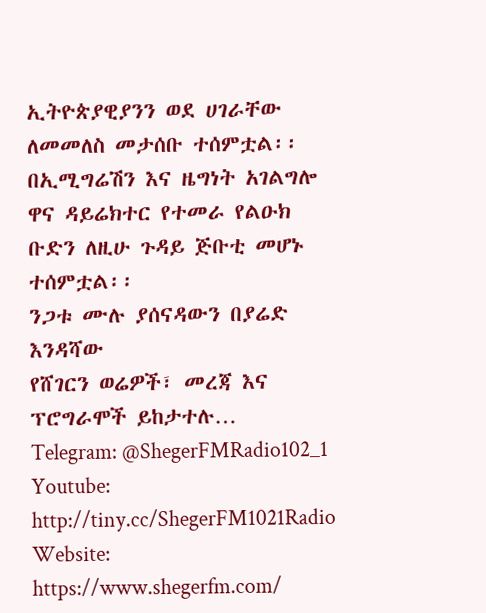ኢትዮጵያዊያንን ወደ ሀገራቸው ለመመለስ መታሰቡ ተሰምቷል፡፡
በኢሚግሬሽን እና ዜግነት አገልግሎ ዋና ዳይሬክተር የተመራ የልዑክ ቡድን ለዚሁ ጉዳይ ጅቡቲ መሆኑ ተሰምቷል፡፡
ንጋቱ ሙሉ ያሰናዳውን በያሬድ እንዳሻው
የሸገርን ወሬዎች፣ መረጃ እና ፕሮግራሞች ይከታተሉ…
Telegram: @ShegerFMRadio102_1
Youtube: http://tiny.cc/ShegerFM1021Radio
Website: https://www.shegerfm.com/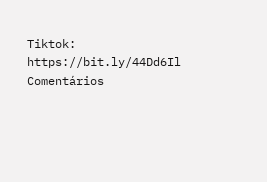Tiktok: https://bit.ly/44Dd6Il
Comentários